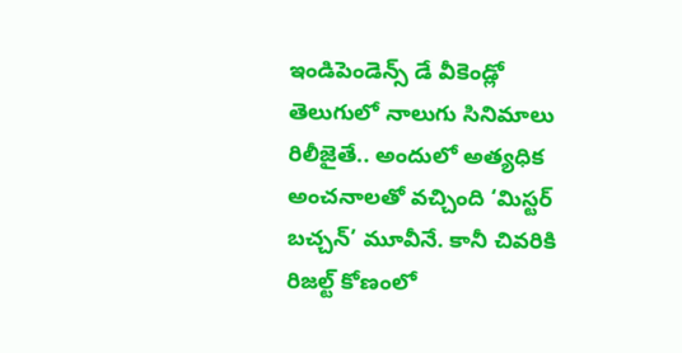ఇండిపెండెన్స్ డే వీకెండ్లో తెలుగులో నాలుగు సినిమాలు రిలీజైతే.. అందులో అత్యధిక అంచనాలతో వచ్చింది ‘మిస్టర్ బచ్చన్’ మూవీనే. కానీ చివరికి రిజల్ట్ కోణంలో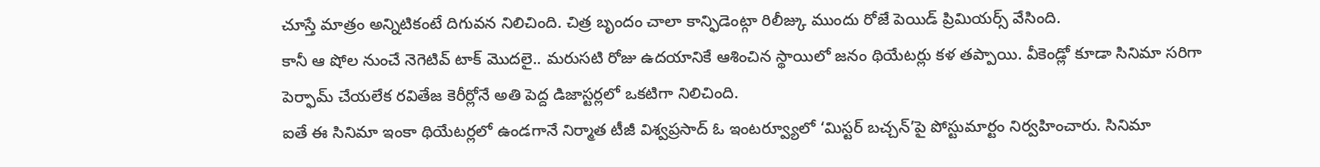చూస్తే మాత్రం అన్నిటికంటే దిగువన నిలిచింది. చిత్ర బృందం చాలా కాన్ఫిడెంట్గా రిలీజ్కు ముందు రోజే పెయిడ్ ప్రిమియర్స్ వేసింది.
కానీ ఆ షోల నుంచే నెగెటివ్ టాక్ మొదలై.. మరుసటి రోజు ఉదయానికే ఆశించిన స్థాయిలో జనం థియేటర్లు కళ తప్పాయి. వీకెండ్లో కూడా సినిమా సరిగా పెర్ఫామ్ చేయలేక రవితేజ కెరీర్లోనే అతి పెద్ద డిజాస్టర్లలో ఒకటిగా నిలిచింది.
ఐతే ఈ సినిమా ఇంకా థియేటర్లలో ఉండగానే నిర్మాత టీజీ విశ్వప్రసాద్ ఓ ఇంటర్వ్యూలో ‘మిస్టర్ బచ్చన్’పై పోస్టుమార్టం నిర్వహించారు. సినిమా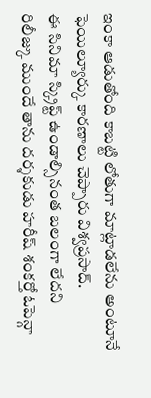ఇంకా ఆడుతోంది కాబట్టి లోతుగా మాట్లాడలేను అంటూనే ఫెయిల్యూర్కు కారణాలు చెప్పారు విశ్వప్రసాద్.
ఈ సినిమా స్క్రిప్ట్ ఉండాల్సినంత బలంగా లేదని రిలీజ్కు ముందే తాను దర్శకుడు హరీష్ శంకర్తో ఓపెన్గా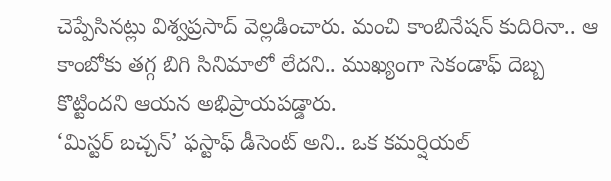చెప్పేసినట్లు విశ్వప్రసాద్ వెల్లడించారు. మంచి కాంబినేషన్ కుదిరినా.. ఆ కాంబోకు తగ్గ బిగి సినిమాలో లేదని.. ముఖ్యంగా సెకండాఫ్ దెబ్బ కొట్టిందని ఆయన అభిప్రాయపడ్డారు.
‘మిస్టర్ బచ్చన్’ ఫస్టాఫ్ డీసెంట్ అని.. ఒక కమర్షియల్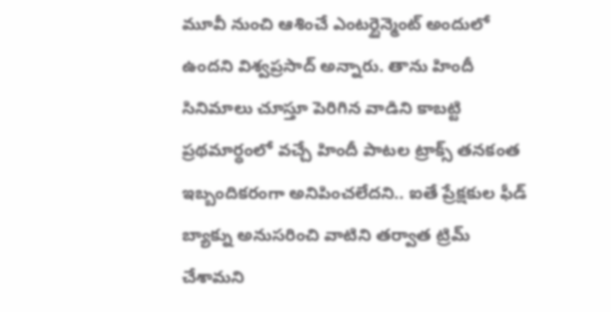మూవీ నుంచి ఆశించే ఎంటర్టైన్మెంట్ అందులో ఉందని విశ్వప్రసాద్ అన్నారు. తాను హిందీ సినిమాలు చూస్తూ పెరిగిన వాడిని కాబట్టి ప్రథమార్ధంలో వచ్చే హిందీ పాటల ట్రాక్స్ తనకంత ఇబ్బందికరంగా అనిపించలేదని.. ఐతే ప్రేక్షకుల ఫీడ్ బ్యాక్ను అనుసరించి వాటిని తర్వాత ట్రిమ్ చేశామని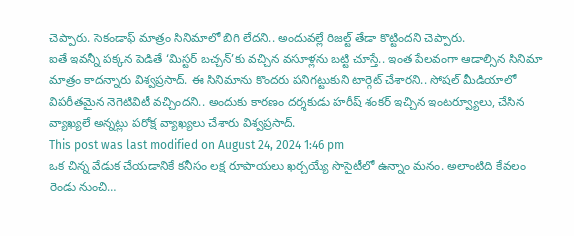చెప్పారు. సెకండాఫ్ మాత్రం సినిమాలో బిగి లేదని.. అందువల్లే రిజల్ట్ తేడా కొట్టిందని చెప్పారు.
ఐతే ఇవన్నీ పక్కన పెడితే ‘మిస్టర్ బచ్చన్’కు వచ్చిన వసూళ్లను బట్టి చూస్తే.. ఇంత పేలవంగా ఆడాల్సిన సినిమా మాత్రం కాదన్నారు విశ్వప్రసాద్. ఈ సినిమాను కొందరు పనిగట్టుకుని టార్గెట్ చేశారని.. సోషల్ మీడియాలో విపరీతమైన నెగెటివిటీ వచ్చిందని.. అందుకు కారణం దర్శకుడు హరీష్ శంకర్ ఇచ్చిన ఇంటర్వ్యూలు, చేసిన వ్యాఖ్యలే అన్నట్లు పరోక్ష వ్యాఖ్యలు చేశారు విశ్వప్రసాద్.
This post was last modified on August 24, 2024 1:46 pm
ఒక చిన్న వేడుక చేయడానికే కనీసం లక్ష రూపాయలు ఖర్చయ్యే సొసైటీలో ఉన్నాం మనం. అలాంటిది కేవలం రెండు నుంచి…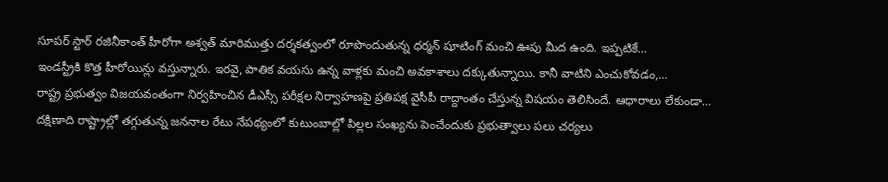సూపర్ స్టార్ రజినీకాంత్ హీరోగా అశ్వత్ మారిముత్తు దర్శకత్వంలో రూపొందుతున్న ధర్మన్ షూటింగ్ మంచి ఊపు మీద ఉంది. ఇప్పటికే…
ఇండస్ట్రీకి కొత్త హీరోయిన్లు వస్తున్నారు. ఇరవై, పాతిక వయసు ఉన్న వాళ్లకు మంచి అవకాశాలు దక్కుతున్నాయి. కానీ వాటిని ఎంచుకోవడం,…
రాష్ట్ర ప్రభుత్వం విజయవంతంగా నిర్వహించిన డీఎస్సీ పరీక్షల నిర్వాహణపై ప్రతిపక్ష వైసీపీ రాద్దాంతం చేస్తున్న విషయం తెలిసిందే. ఆధారాలు లేకుండా…
దక్షిణాది రాష్ట్రాల్లో తగ్గుతున్న జననాల రేటు నేపథ్యంలో కుటుంబాల్లో పిల్లల సంఖ్యను పెంచేందుకు ప్రభుత్వాలు పలు చర్యలు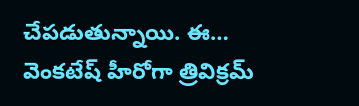చేపడుతున్నాయి. ఈ…
వెంకటేష్ హీరోగా త్రివిక్రమ్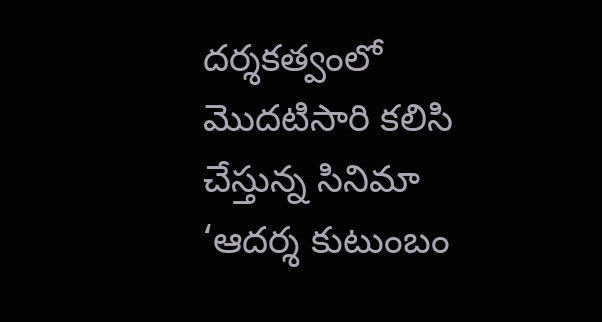దర్శకత్వంలో మొదటిసారి కలిసి చేస్తున్న సినిమా ‘ఆదర్శ కుటుంబం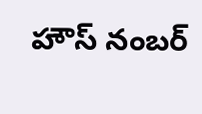హౌస్ నంబర్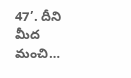47’. దీని మీద మంచి…